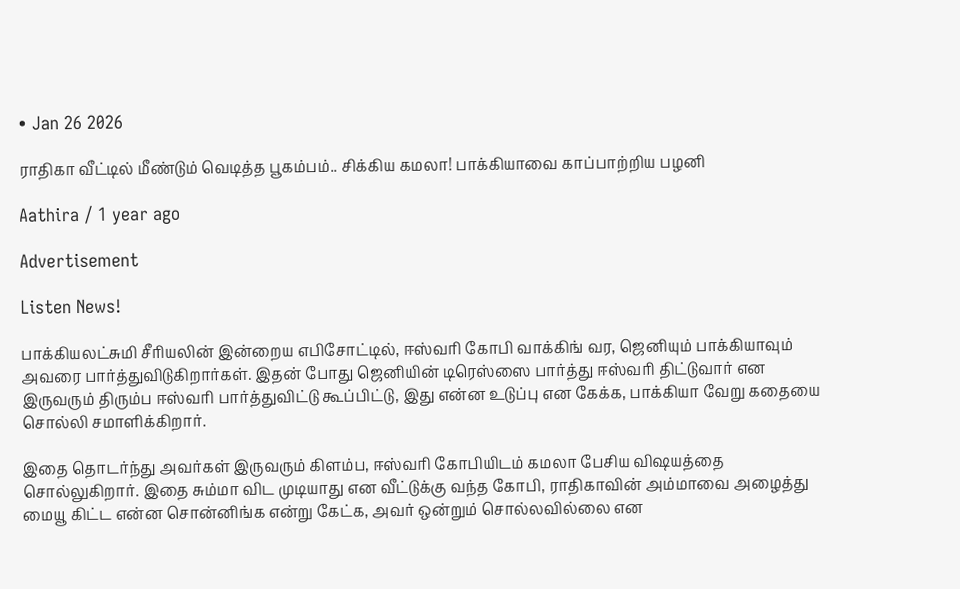• Jan 26 2026

ராதிகா வீட்டில் மீண்டும் வெடித்த பூகம்பம்.. சிக்கிய கமலா! பாக்கியாவை காப்பாற்றிய பழனி

Aathira / 1 year ago

Advertisement

Listen News!

பாக்கியலட்சுமி சீரியலின் இன்றைய எபிசோட்டில், ஈஸ்வரி கோபி வாக்கிங் வர, ஜெனியும் பாக்கியாவும் அவரை பார்த்துவிடுகிறார்கள். இதன் போது ஜெனியின் டிரெஸ்ஸை பார்த்து ஈஸ்வரி திட்டுவார் என இருவரும் திரும்ப ஈஸ்வரி பார்த்துவிட்டு கூப்பிட்டு, இது என்ன உடுப்பு என கேக்க, பாக்கியா வேறு கதையை சொல்லி சமாளிக்கிறார்.

இதை தொடர்ந்து அவர்கள் இருவரும் கிளம்ப, ஈஸ்வரி கோபியிடம் கமலா பேசிய விஷயத்தை சொல்லுகிறார். இதை சும்மா விட முடியாது என வீட்டுக்கு வந்த கோபி, ராதிகாவின் அம்மாவை அழைத்து மையூ கிட்ட என்ன சொன்னிங்க என்று கேட்க, அவர் ஒன்றும் சொல்லவில்லை என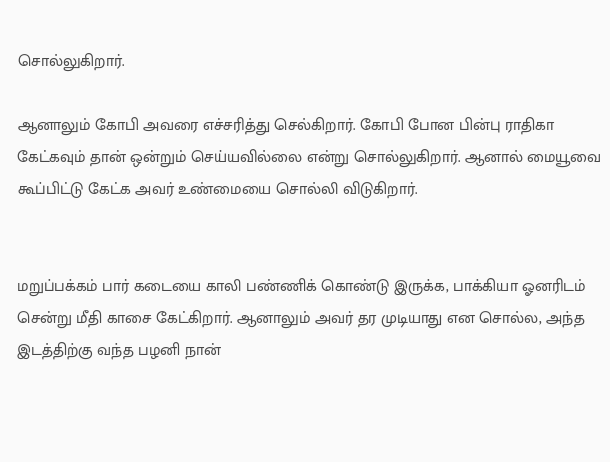சொல்லுகிறார்.

ஆனாலும் கோபி அவரை எச்சரித்து செல்கிறார். கோபி போன பின்பு ராதிகா கேட்கவும் தான் ஒன்றும் செய்யவில்லை என்று சொல்லுகிறார். ஆனால் மையூவை கூப்பிட்டு கேட்க அவர் உண்மையை சொல்லி விடுகிறார்.


மறுப்பக்கம் பார் கடையை காலி பண்ணிக் கொண்டு இருக்க, பாக்கியா ஓனரிடம் சென்று மீதி காசை கேட்கிறார். ஆனாலும் அவர் தர முடியாது என சொல்ல, அந்த இடத்திற்கு வந்த பழனி நான்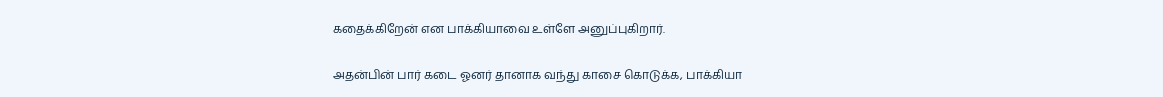கதைக்கிறேன் என பாக்கியாவை உள்ளே அனுப்புகிறார்.

அதன்பின் பார் கடை ஓனர் தானாக வந்து காசை கொடுக்க, பாக்கியா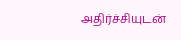அதிர்ச்சியுடன்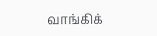வாங்கிக்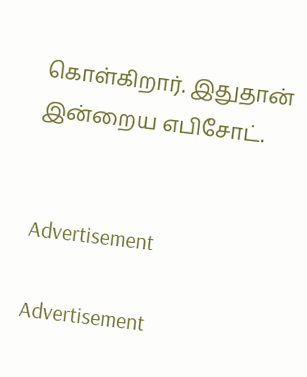கொள்கிறார். இதுதான் இன்றைய எபிசோட்.


Advertisement

Advertisement